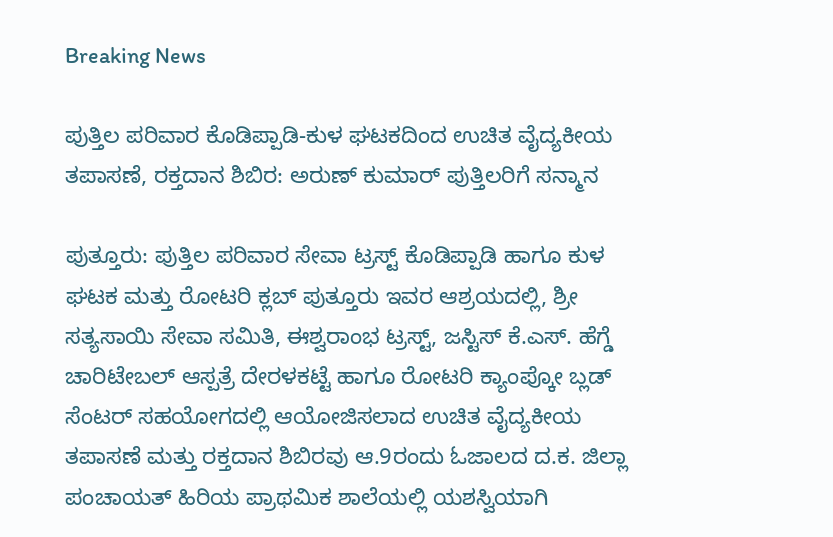Breaking News

ಪುತ್ತಿಲ ಪರಿವಾರ ಕೊಡಿಪ್ಪಾಡಿ-ಕುಳ ಘಟಕದಿಂದ ಉಚಿತ ವೈದ್ಯಕೀಯ ತಪಾಸಣೆ, ರಕ್ತದಾನ ಶಿಬಿರ: ಅರುಣ್ ಕುಮಾರ್ ಪುತ್ತಿಲರಿಗೆ ಸನ್ಮಾನ

ಪುತ್ತೂರು: ಪುತ್ತಿಲ ಪರಿವಾರ ಸೇವಾ ಟ್ರಸ್ಟ್ ಕೊಡಿಪ್ಪಾಡಿ ಹಾಗೂ ಕುಳ ಘಟಕ ಮತ್ತು ರೋಟರಿ ಕ್ಲಬ್ ಪುತ್ತೂರು ಇವರ ಆಶ್ರಯದಲ್ಲಿ, ಶ್ರೀ ಸತ್ಯಸಾಯಿ ಸೇವಾ ಸಮಿತಿ, ಈಶ್ವರಾಂಭ ಟ್ರಸ್ಟ್, ಜಸ್ಟಿಸ್ ಕೆ.ಎಸ್. ಹೆಗ್ಡೆ ಚಾರಿಟೇಬಲ್ ಆಸ್ಪತ್ರೆ ದೇರಳಕಟ್ಟೆ ಹಾಗೂ ರೋಟರಿ ಕ್ಯಾಂಪ್ಕೋ ಬ್ಲಡ್ ಸೆಂಟರ್ ಸಹಯೋಗದಲ್ಲಿ ಆಯೋಜಿಸಲಾದ ಉಚಿತ ವೈದ್ಯಕೀಯ ತಪಾಸಣೆ ಮತ್ತು ರಕ್ತದಾನ ಶಿಬಿರವು ಆ.9ರಂದು ಓಜಾಲದ ದ.ಕ. ಜಿಲ್ಲಾ ಪಂಚಾಯತ್ ಹಿರಿಯ ಪ್ರಾಥಮಿಕ ಶಾಲೆಯಲ್ಲಿ ಯಶಸ್ವಿಯಾಗಿ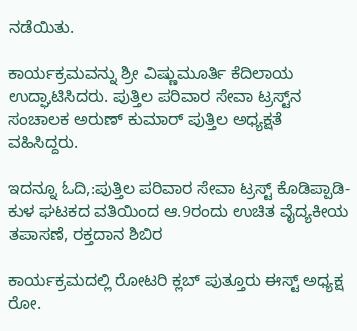ನಡೆಯಿತು.

ಕಾರ್ಯಕ್ರಮವನ್ನು ಶ್ರೀ ವಿಷ್ಣುಮೂರ್ತಿ ಕೆದಿಲಾಯ ಉದ್ಘಾಟಿಸಿದರು. ಪುತ್ತಿಲ ಪರಿವಾರ ಸೇವಾ ಟ್ರಸ್ಟ್‌ನ ಸಂಚಾಲಕ ಅರುಣ್ ಕುಮಾರ್ ಪುತ್ತಿಲ ಅಧ್ಯಕ್ಷತೆ ವಹಿಸಿದ್ದರು.

ಇದನ್ನೂ ಓದಿ,:ಪುತ್ತಿಲ ಪರಿವಾರ ಸೇವಾ ಟ್ರಸ್ಟ್ ಕೊಡಿಪ್ಪಾಡಿ-ಕುಳ ಘಟಕದ ವತಿಯಿಂದ ಆ.9ರಂದು ಉಚಿತ ವೈದ್ಯಕೀಯ ತಪಾಸಣೆ, ರಕ್ತದಾನ ಶಿಬಿರ

ಕಾರ್ಯಕ್ರಮದಲ್ಲಿ ರೋಟರಿ ಕ್ಲಬ್ ಪುತ್ತೂರು ಈಸ್ಟ್ ಅಧ್ಯಕ್ಷ ರೋ.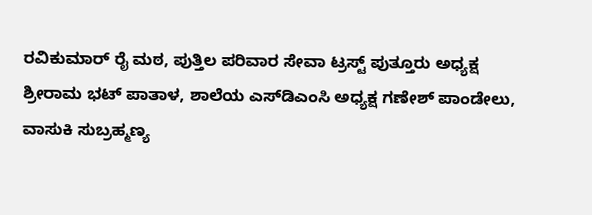ರವಿಕುಮಾರ್ ರೈ ಮಠ, ಪುತ್ತಿಲ ಪರಿವಾರ ಸೇವಾ ಟ್ರಸ್ಟ್ ಪುತ್ತೂರು ಅಧ್ಯಕ್ಷ ಶ್ರೀರಾಮ ಭಟ್ ಪಾತಾಳ, ಶಾಲೆಯ ಎಸ್‌ಡಿಎಂಸಿ ಅಧ್ಯಕ್ಷ ಗಣೇಶ್ ಪಾಂಡೇಲು, ವಾಸುಕಿ ಸುಬ್ರಹ್ಮಣ್ಯ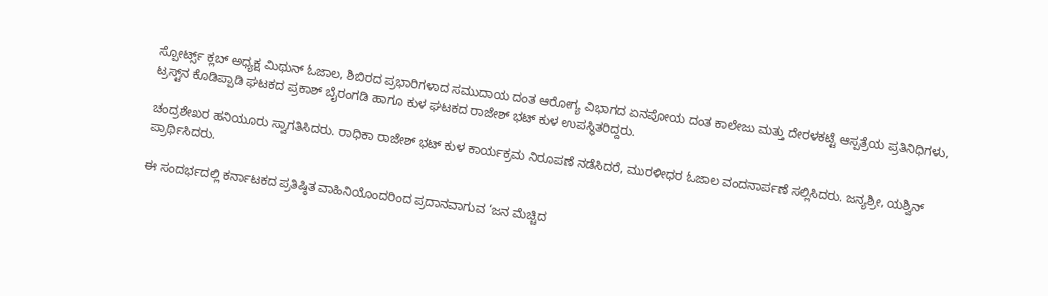ಸ್ಪೋರ್ಟ್ಸ್ ಕ್ಲಬ್ ಅಧ್ಯಕ್ಷ ಮಿಥುನ್ ಓಜಾಲ, ಶಿಬಿರದ ಪ್ರಭಾರಿಗಳಾದ ಸಮುದಾಯ ದಂತ ಆರೋಗ್ಯ ವಿಭಾಗದ ಏನಪೋಯ ದಂತ ಕಾಲೇಜು ಮತ್ತು ದೇರಳಕಟ್ಟೆ ಆಸ್ಪತ್ರೆಯ ಪ್ರತಿನಿಧಿಗಳು, ಟ್ರಸ್ಟ್‌ನ ಕೊಡಿಪ್ಪಾಡಿ ಘಟಕದ ಪ್ರಕಾಶ್ ಬೈರಂಗಡಿ ಹಾಗೂ ಕುಳ ಘಟಕದ ರಾಜೇಶ್ ಭಟ್ ಕುಳ ಉಪಸ್ಥಿತರಿದ್ದರು.

ಚಂದ್ರಶೇಖರ ಹನಿಯೂರು ಸ್ವಾಗತಿಸಿದರು. ರಾಧಿಕಾ ರಾಜೇಶ್ ಭಟ್ ಕುಳ ಕಾರ್ಯಕ್ರಮ ನಿರೂಪಣೆ ನಡೆಸಿದರೆ, ಮುರಳೀಧರ ಓಜಾಲ ವಂದನಾರ್ಪಣೆ ಸಲ್ಲಿಸಿದರು. ಜನ್ಯಶ್ರೀ, ಯಶ್ವಿನ್ ಪ್ರಾರ್ಥಿಸಿದರು.

ಈ ಸಂದರ್ಭದಲ್ಲಿ ಕರ್ನಾಟಕದ ಪ್ರತಿಷ್ಠಿತ ವಾಹಿನಿಯೊಂದರಿಂದ ಪ್ರದಾನವಾಗುವ ‘ಜನ ಮೆಚ್ಚಿದ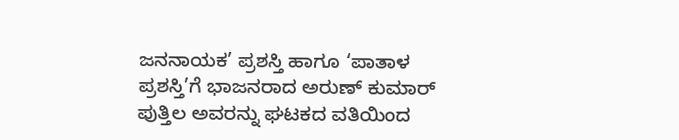ಜನನಾಯಕ’ ಪ್ರಶಸ್ತಿ ಹಾಗೂ ‘ಪಾತಾಳ ಪ್ರಶಸ್ತಿ’ಗೆ ಭಾಜನರಾದ ಅರುಣ್ ಕುಮಾರ್ ಪುತ್ತಿಲ ಅವರನ್ನು ಘಟಕದ ವತಿಯಿಂದ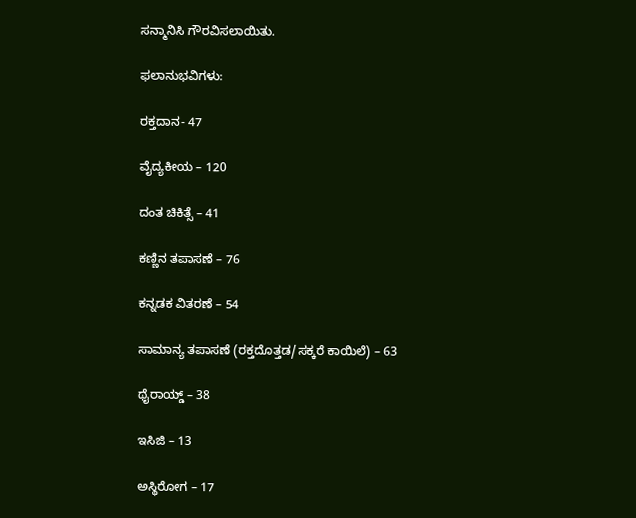ಸನ್ಮಾನಿಸಿ ಗೌರವಿಸಲಾಯಿತು.

ಫಲಾನುಭವಿಗಳು:

ರಕ್ತದಾನ- 47

ವೈದ್ಯಕೀಯ – 120

ದಂತ ಚಿಕಿತ್ಸೆ – 41

ಕಣ್ಣಿನ ತಪಾಸಣೆ – 76

ಕನ್ನಡಕ ವಿತರಣೆ – 54

ಸಾಮಾನ್ಯ ತಪಾಸಣೆ (ರಕ್ತದೊತ್ತಡ/ಸಕ್ಕರೆ ಕಾಯಿಲೆ) – 63

ಥೈರಾಯ್ಡ್ – 38

ಇಸಿಜಿ – 13

ಅಸ್ಥಿರೋಗ – 17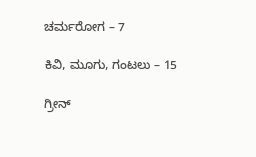ಚರ್ಮರೋಗ – 7

ಕಿವಿ, ಮೂಗು, ಗಂಟಲು – 15

ಗ್ರೀನ್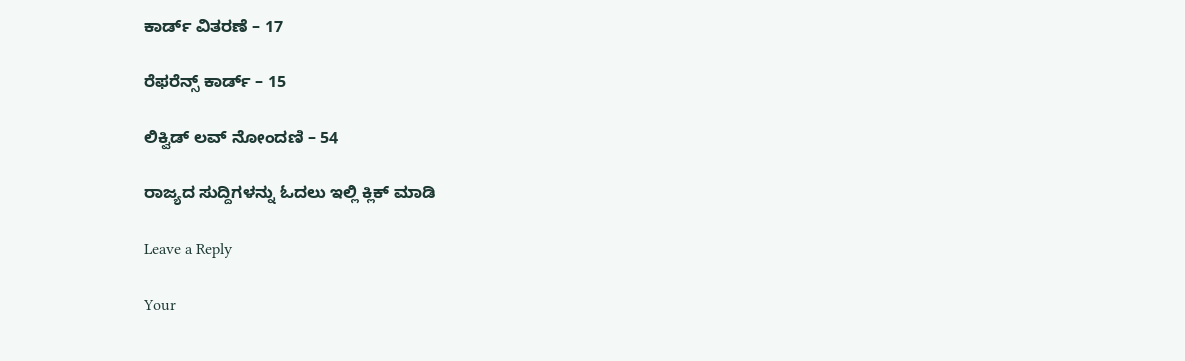ಕಾರ್ಡ್ ವಿತರಣೆ – 17

ರೆಫರೆನ್ಸ್ ಕಾರ್ಡ್ – 15

ಲಿಕ್ವಿಡ್ ಲವ್ ನೋಂದಣಿ – 54

ರಾಜ್ಯದ ಸುದ್ದಿಗಳನ್ನು ಓದಲು ಇಲ್ಲಿ ಕ್ಲಿಕ್ ಮಾಡಿ

Leave a Reply

Your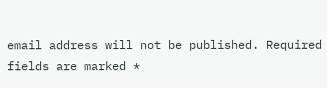email address will not be published. Required fields are marked *